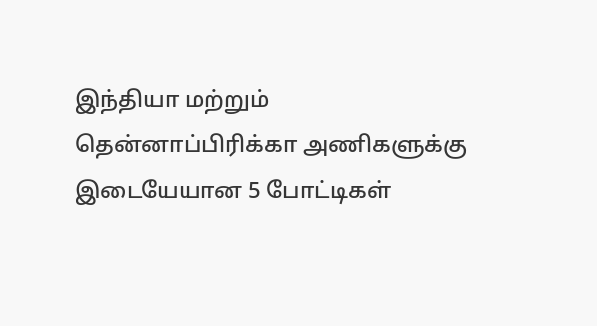இந்தியா மற்றும் தென்னாப்பிரிக்கா அணிகளுக்கு இடையேயான 5 போட்டிகள்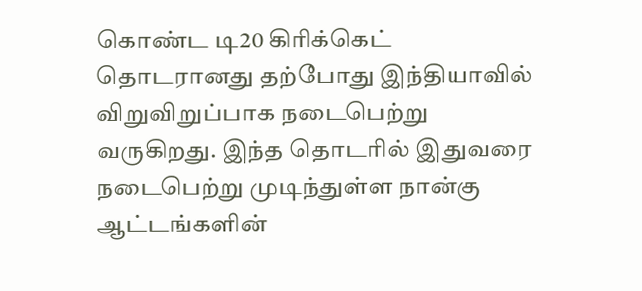கொண்ட டி20 கிரிக்கெட் தொடரானது தற்போது இந்தியாவில் விறுவிறுப்பாக நடைபெற்று வருகிறது. இந்த தொடரில் இதுவரை நடைபெற்று முடிந்துள்ள நான்கு ஆட்டங்களின்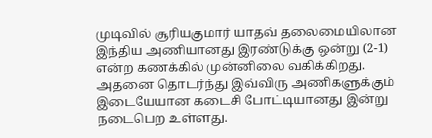முடிவில் சூரியகுமார் யாதவ் தலைமையிலான இந்திய அணியானது இரண்டுக்கு ஒன்று (2-1) என்ற கணக்கில் முன்னிலை வகிக்கிறது.
அதனை தொடர்ந்து இவ்விரு அணிகளுக்கும் இடையேயான கடைசி போட்டியானது இன்று நடைபெற உள்ளது.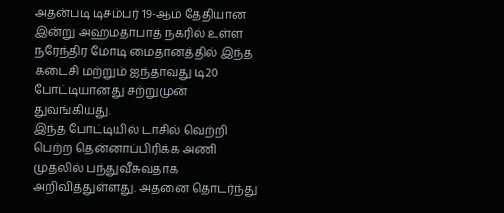அதன்படி டிசம்பர் 19-ஆம் தேதியான இன்று அஹமதாபாத் நகரில் உள்ள நரேந்திர மோடி மைதானத்தில் இந்த கடைசி மற்றும் ஐந்தாவது டி20 போட்டியானது சற்றுமுன் துவங்கியது.
இந்த போட்டியில் டாசில் வெற்றி பெற்ற தென்னாப்பிரிக்க அணி முதலில் பந்துவீசுவதாக அறிவித்துள்ளது. அதனை தொடர்ந்து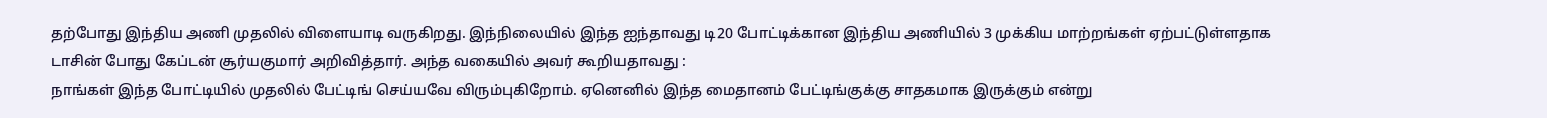தற்போது இந்திய அணி முதலில் விளையாடி வருகிறது. இந்நிலையில் இந்த ஐந்தாவது டி20 போட்டிக்கான இந்திய அணியில் 3 முக்கிய மாற்றங்கள் ஏற்பட்டுள்ளதாக டாசின் போது கேப்டன் சூர்யகுமார் அறிவித்தார். அந்த வகையில் அவர் கூறியதாவது :
நாங்கள் இந்த போட்டியில் முதலில் பேட்டிங் செய்யவே விரும்புகிறோம். ஏனெனில் இந்த மைதானம் பேட்டிங்குக்கு சாதகமாக இருக்கும் என்று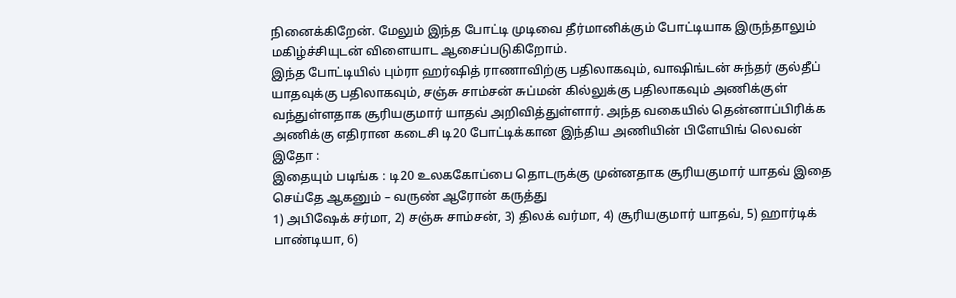நினைக்கிறேன். மேலும் இந்த போட்டி முடிவை தீர்மானிக்கும் போட்டியாக இருந்தாலும் மகிழ்ச்சியுடன் விளையாட ஆசைப்படுகிறோம்.
இந்த போட்டியில் பும்ரா ஹர்ஷித் ராணாவிற்கு பதிலாகவும், வாஷிங்டன் சுந்தர் குல்தீப் யாதவுக்கு பதிலாகவும், சஞ்சு சாம்சன் சுப்மன் கில்லுக்கு பதிலாகவும் அணிக்குள் வந்துள்ளதாக சூரியகுமார் யாதவ் அறிவித்துள்ளார். அந்த வகையில் தென்னாப்பிரிக்க அணிக்கு எதிரான கடைசி டி20 போட்டிக்கான இந்திய அணியின் பிளேயிங் லெவன் இதோ :
இதையும் படிங்க : டி20 உலககோப்பை தொடருக்கு முன்னதாக சூரியகுமார் யாதவ் இதை செய்தே ஆகனும் – வருண் ஆரோன் கருத்து
1) அபிஷேக் சர்மா, 2) சஞ்சு சாம்சன், 3) திலக் வர்மா, 4) சூரியகுமார் யாதவ், 5) ஹார்டிக் பாண்டியா, 6)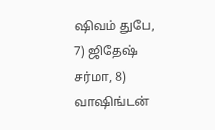ஷிவம் துபே, 7) ஜிதேஷ் சர்மா, 8) வாஷிங்டன்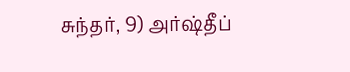சுந்தர், 9) அர்ஷ்தீப்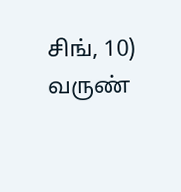சிங், 10) வருண்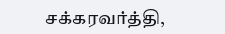சக்கரவர்த்தி,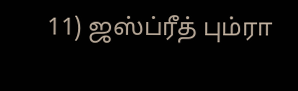11) ஜஸ்ப்ரீத் பும்ரா